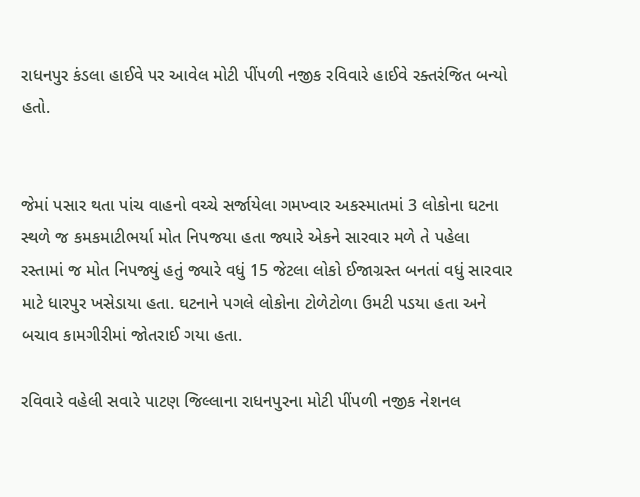રાધનપુર કંડલા હાઈવે પર આવેલ મોટી પીંપળી નજીક રવિવારે હાઈવે રક્તરંજિત બન્યો હતો.


જેમાં પસાર થતા પાંચ વાહનો વચ્ચે સર્જાયેલા ગમખ્વાર અકસ્માતમાં 3 લોકોના ઘટના સ્થળે જ કમકમાટીભર્યા મોત નિપજયા હતા જ્યારે એકને સારવાર મળે તે પહેલા રસ્તામાં જ મોત નિપજ્યું હતું જ્યારે વધું 15 જેટલા લોકો ઈજાગ્રસ્ત બનતાં વધું સારવાર માટે ધારપુર ખસેડાયા હતા. ઘટનાને પગલે લોકોના ટોળેટોળા ઉમટી પડયા હતા અને બચાવ કામગીરીમાં જોતરાઈ ગયા હતા.

રવિવારે વહેલી સવારે પાટણ જિલ્લાના રાધનપુરના મોટી પીંપળી નજીક નેશનલ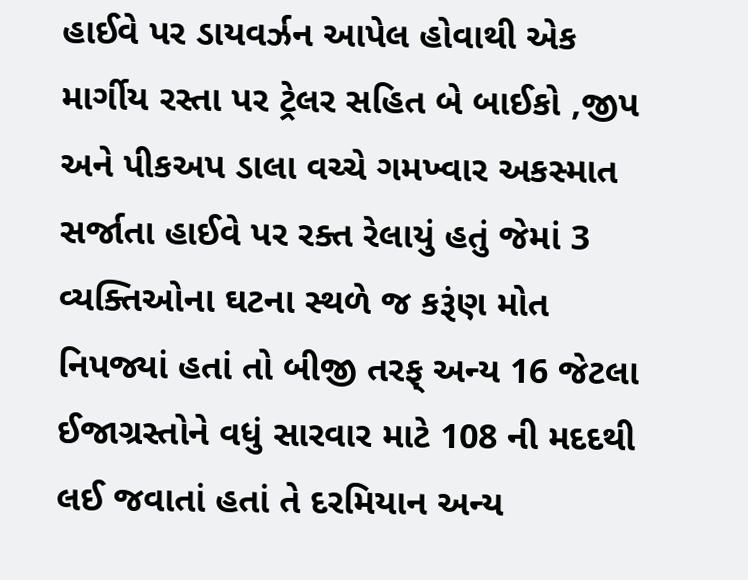હાઈવે પર ડાયવર્ઝન આપેલ હોવાથી એક માર્ગીય રસ્તા પર ટ્રેલર સહિત બે બાઈકો ,જીપ અને પીકઅપ ડાલા વચ્ચે ગમખ્વાર અકસ્માત સર્જાતા હાઈવે પર રક્ત રેલાયું હતું જેમાં 3 વ્યક્તિઓના ઘટના સ્થળે જ કરૂંણ મોત નિપજ્યાં હતાં તો બીજી તરફ્ અન્ય 16 જેટલા ઈજાગ્રસ્તોને વધું સારવાર માટે 108 ની મદદથી લઈ જવાતાં હતાં તે દરમિયાન અન્ય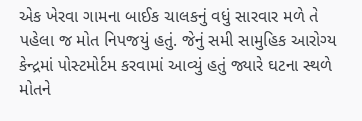એક ખેરવા ગામના બાઈક ચાલકનું વધું સારવાર મળે તે પહેલા જ મોત નિપજયું હતું. જેનું સમી સામુહિક આરોગ્ય કેન્દ્રમાં પોસ્ટમોર્ટમ કરવામાં આવ્યું હતું જ્યારે ઘટના સ્થળે મોતને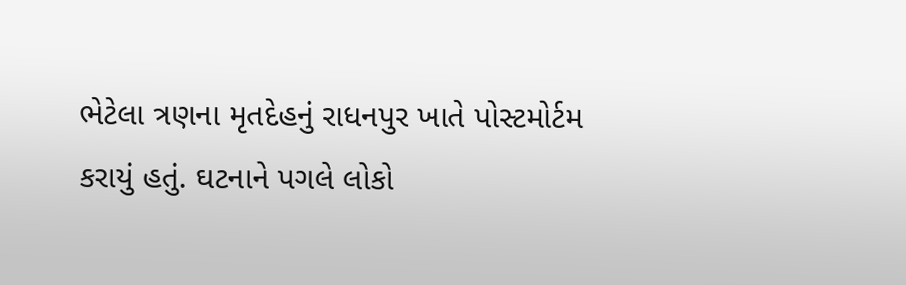ભેટેલા ત્રણના મૃતદેહનું રાધનપુર ખાતે પોસ્ટમોર્ટમ કરાયું હતું. ઘટનાને પગલે લોકો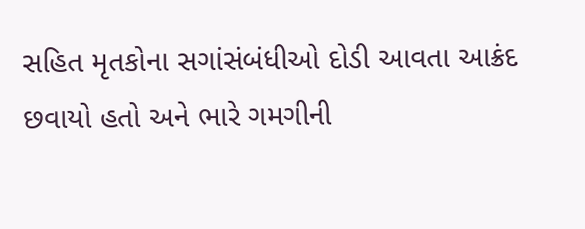સહિત મૃતકોના સગાંસંબંધીઓ દોડી આવતા આક્રંદ છવાયો હતો અને ભારે ગમગીની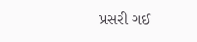પ્રસરી ગઈ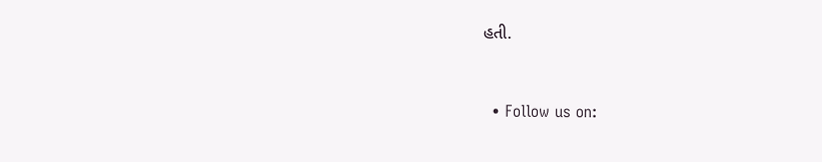હતી.


  • Follow us on: